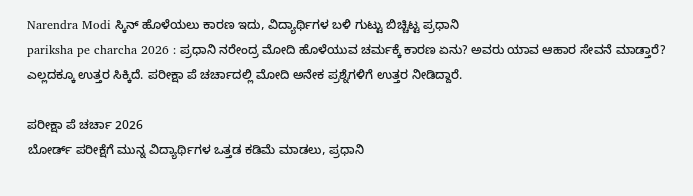Narendra Modi ಸ್ಕಿನ್ ಹೊಳೆಯಲು ಕಾರಣ ಇದು, ವಿದ್ಯಾರ್ಥಿಗಳ ಬಳಿ ಗುಟ್ಟು ಬಿಚ್ಚಿಟ್ಟ ಪ್ರಧಾನಿ
pariksha pe charcha 2026 : ಪ್ರಧಾನಿ ನರೇಂದ್ರ ಮೋದಿ ಹೊಳೆಯುವ ಚರ್ಮಕ್ಕೆ ಕಾರಣ ಏನು? ಅವರು ಯಾವ ಆಹಾರ ಸೇವನೆ ಮಾಡ್ತಾರೆ? ಎಲ್ಲದಕ್ಕೂ ಉತ್ತರ ಸಿಕ್ಕಿದೆ. ಪರೀಕ್ಷಾ ಪೆ ಚರ್ಚಾದಲ್ಲಿ ಮೋದಿ ಅನೇಕ ಪ್ರಶ್ನೆಗಳಿಗೆ ಉತ್ತರ ನೀಡಿದ್ದಾರೆ.

ಪರೀಕ್ಷಾ ಪೆ ಚರ್ಚಾ 2026
ಬೋರ್ಡ್ ಪರೀಕ್ಷೆಗೆ ಮುನ್ನ ವಿದ್ಯಾರ್ಥಿಗಳ ಒತ್ತಡ ಕಡಿಮೆ ಮಾಡಲು, ಪ್ರಧಾನಿ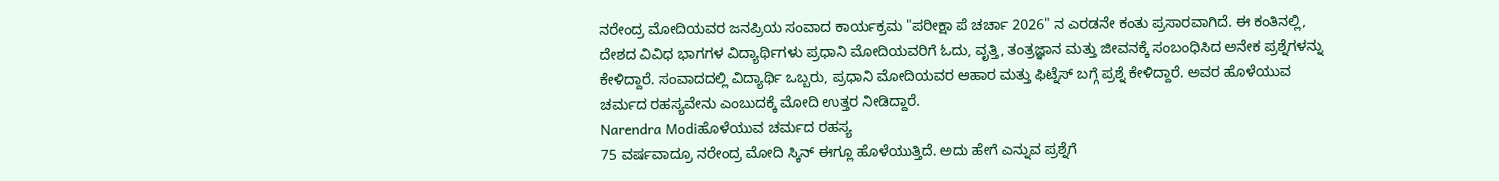ನರೇಂದ್ರ ಮೋದಿಯವರ ಜನಪ್ರಿಯ ಸಂವಾದ ಕಾರ್ಯಕ್ರಮ "ಪರೀಕ್ಷಾ ಪೆ ಚರ್ಚಾ 2026" ನ ಎರಡನೇ ಕಂತು ಪ್ರಸಾರವಾಗಿದೆ. ಈ ಕಂತಿನಲ್ಲಿ, ದೇಶದ ವಿವಿಧ ಭಾಗಗಳ ವಿದ್ಯಾರ್ಥಿಗಳು ಪ್ರಧಾನಿ ಮೋದಿಯವರಿಗೆ ಓದು, ವೃತ್ತಿ, ತಂತ್ರಜ್ಞಾನ ಮತ್ತು ಜೀವನಕ್ಕೆ ಸಂಬಂಧಿಸಿದ ಅನೇಕ ಪ್ರಶ್ನೆಗಳನ್ನು ಕೇಳಿದ್ದಾರೆ. ಸಂವಾದದಲ್ಲಿ ವಿದ್ಯಾರ್ಥಿ ಒಬ್ಬರು, ಪ್ರಧಾನಿ ಮೋದಿಯವರ ಆಹಾರ ಮತ್ತು ಫಿಟ್ನೆಸ್ ಬಗ್ಗೆ ಪ್ರಶ್ನೆ ಕೇಳಿದ್ದಾರೆ. ಅವರ ಹೊಳೆಯುವ ಚರ್ಮದ ರಹಸ್ಯವೇನು ಎಂಬುದಕ್ಕೆ ಮೋದಿ ಉತ್ತರ ನೀಡಿದ್ದಾರೆ.
Narendra Modiಹೊಳೆಯುವ ಚರ್ಮದ ರಹಸ್ಯ
75 ವರ್ಷವಾದ್ರೂ ನರೇಂದ್ರ ಮೋದಿ ಸ್ಕಿನ್ ಈಗ್ಲೂ ಹೊಳೆಯುತ್ತಿದೆ. ಅದು ಹೇಗೆ ಎನ್ನುವ ಪ್ರಶ್ನೆಗೆ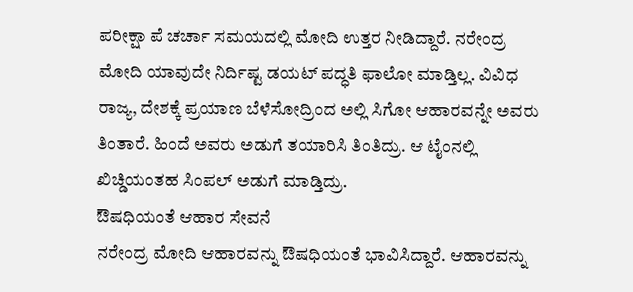ಪರೀಕ್ಷಾ ಪೆ ಚರ್ಚಾ ಸಮಯದಲ್ಲಿ ಮೋದಿ ಉತ್ತರ ನೀಡಿದ್ದಾರೆ. ನರೇಂದ್ರ ಮೋದಿ ಯಾವುದೇ ನಿರ್ದಿಷ್ಟ ಡಯಟ್ ಪದ್ಧತಿ ಫಾಲೋ ಮಾಡ್ತಿಲ್ಲ. ವಿವಿಧ ರಾಜ್ಯ, ದೇಶಕ್ಕೆ ಪ್ರಯಾಣ ಬೆಳೆಸೋದ್ರಿಂದ ಅಲ್ಲಿ ಸಿಗೋ ಆಹಾರವನ್ನೇ ಅವರು ತಿಂತಾರೆ. ಹಿಂದೆ ಅವರು ಅಡುಗೆ ತಯಾರಿಸಿ ತಿಂತಿದ್ರು. ಆ ಟೈಂನಲ್ಲಿ ಖಿಚ್ಡಿಯಂತಹ ಸಿಂಪಲ್ ಅಡುಗೆ ಮಾಡ್ತಿದ್ರು.
ಔಷಧಿಯಂತೆ ಆಹಾರ ಸೇವನೆ
ನರೇಂದ್ರ ಮೋದಿ ಆಹಾರವನ್ನು ಔಷಧಿಯಂತೆ ಭಾವಿಸಿದ್ದಾರೆ. ಆಹಾರವನ್ನು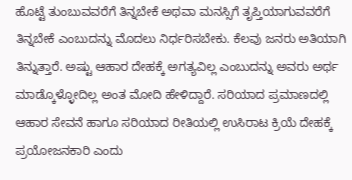ಹೊಟ್ಟೆ ತುಂಬುವವರೆಗೆ ತಿನ್ನಬೇಕೆ ಅಥವಾ ಮನಸ್ಸಿಗೆ ತೃಪ್ತಿಯಾಗುವವರೆಗೆ ತಿನ್ನಬೇಕೆ ಎಂಬುದನ್ನು ಮೊದಲು ನಿರ್ಧರಿಸಬೇಕು. ಕೆಲವು ಜನರು ಅತಿಯಾಗಿ ತಿನ್ನುತ್ತಾರೆ. ಅಷ್ಟು ಆಹಾರ ದೇಹಕ್ಕೆ ಅಗತ್ಯವಿಲ್ಲ ಎಂಬುದನ್ನು ಅವರು ಅರ್ಥ ಮಾಡ್ಕೊಳ್ಳೋದಿಲ್ಲ ಅಂತ ಮೋದಿ ಹೇಳಿದ್ದಾರೆ. ಸರಿಯಾದ ಪ್ರಮಾಣದಲ್ಲಿ ಆಹಾರ ಸೇವನೆ ಹಾಗೂ ಸರಿಯಾದ ರೀತಿಯಲ್ಲಿ ಉಸಿರಾಟ ಕ್ರಿಯೆ ದೇಹಕ್ಕೆ ಪ್ರಯೋಜನಕಾರಿ ಎಂದು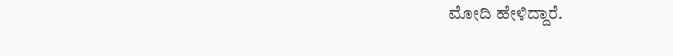ಮೋದಿ ಹೇಳಿದ್ದಾರೆ.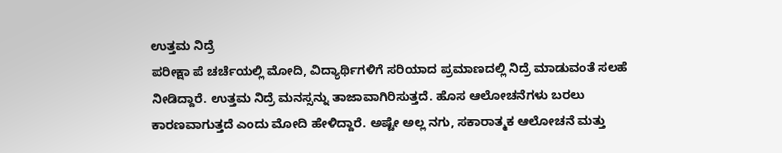ಉತ್ತಮ ನಿದ್ರೆ
ಪರೀಕ್ಷಾ ಪೆ ಚರ್ಚೆಯಲ್ಲಿ ಮೋದಿ, ವಿದ್ಯಾರ್ಥಿಗಳಿಗೆ ಸರಿಯಾದ ಪ್ರಮಾಣದಲ್ಲಿ ನಿದ್ರೆ ಮಾಡುವಂತೆ ಸಲಹೆ ನೀಡಿದ್ದಾರೆ. ಉತ್ತಮ ನಿದ್ರೆ ಮನಸ್ಸನ್ನು ತಾಜಾವಾಗಿರಿಸುತ್ತದೆ. ಹೊಸ ಆಲೋಚನೆಗಳು ಬರಲು ಕಾರಣವಾಗುತ್ತದೆ ಎಂದು ಮೋದಿ ಹೇಳಿದ್ದಾರೆ. ಅಷ್ಟೇ ಅಲ್ಲ ನಗು, ಸಕಾರಾತ್ಮಕ ಆಲೋಚನೆ ಮತ್ತು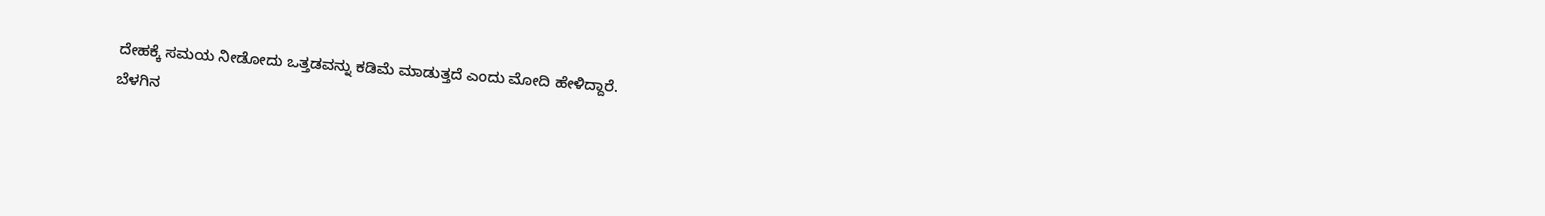ದೇಹಕ್ಕೆ ಸಮಯ ನೀಡೋದು ಒತ್ತಡವನ್ನು ಕಡಿಮೆ ಮಾಡುತ್ತದೆ ಎಂದು ಮೋದಿ ಹೇಳಿದ್ದಾರೆ.
ಬೆಳಗಿನ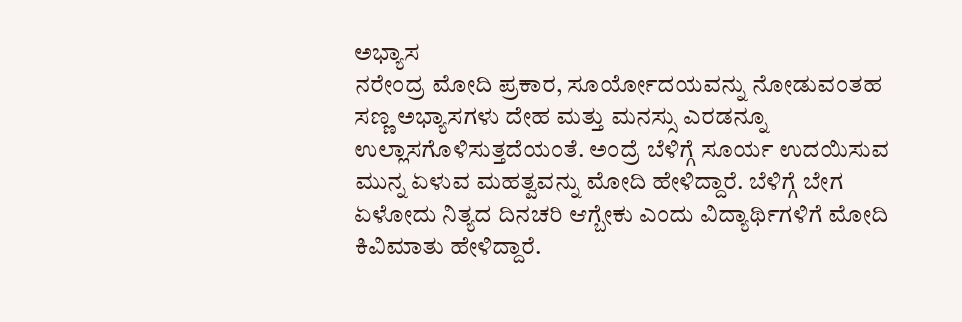ಅಭ್ಯಾಸ
ನರೇಂದ್ರ ಮೋದಿ ಪ್ರಕಾರ, ಸೂರ್ಯೋದಯವನ್ನು ನೋಡುವಂತಹ ಸಣ್ಣ ಅಭ್ಯಾಸಗಳು ದೇಹ ಮತ್ತು ಮನಸ್ಸು ಎರಡನ್ನೂ ಉಲ್ಲಾಸಗೊಳಿಸುತ್ತದೆಯಂತೆ. ಅಂದ್ರೆ ಬೆಳಿಗ್ಗೆ ಸೂರ್ಯ ಉದಯಿಸುವ ಮುನ್ನ ಏಳುವ ಮಹತ್ವವನ್ನು ಮೋದಿ ಹೇಳಿದ್ದಾರೆ. ಬೆಳಿಗ್ಗೆ ಬೇಗ ಏಳೋದು ನಿತ್ಯದ ದಿನಚರಿ ಆಗ್ಬೇಕು ಎಂದು ವಿದ್ಯಾರ್ಥಿಗಳಿಗೆ ಮೋದಿ ಕಿವಿಮಾತು ಹೇಳಿದ್ದಾರೆ.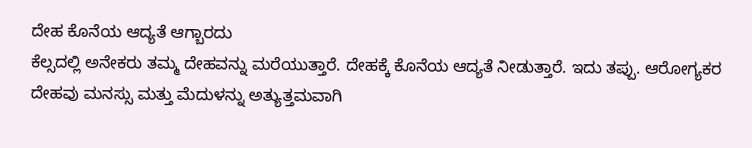ದೇಹ ಕೊನೆಯ ಆದ್ಯತೆ ಆಗ್ಬಾರದು
ಕೆಲ್ಸದಲ್ಲಿ ಅನೇಕರು ತಮ್ಮ ದೇಹವನ್ನು ಮರೆಯುತ್ತಾರೆ. ದೇಹಕ್ಕೆ ಕೊನೆಯ ಆದ್ಯತೆ ನೀಡುತ್ತಾರೆ. ಇದು ತಪ್ಪು. ಆರೋಗ್ಯಕರ ದೇಹವು ಮನಸ್ಸು ಮತ್ತು ಮೆದುಳನ್ನು ಅತ್ಯುತ್ತಮವಾಗಿ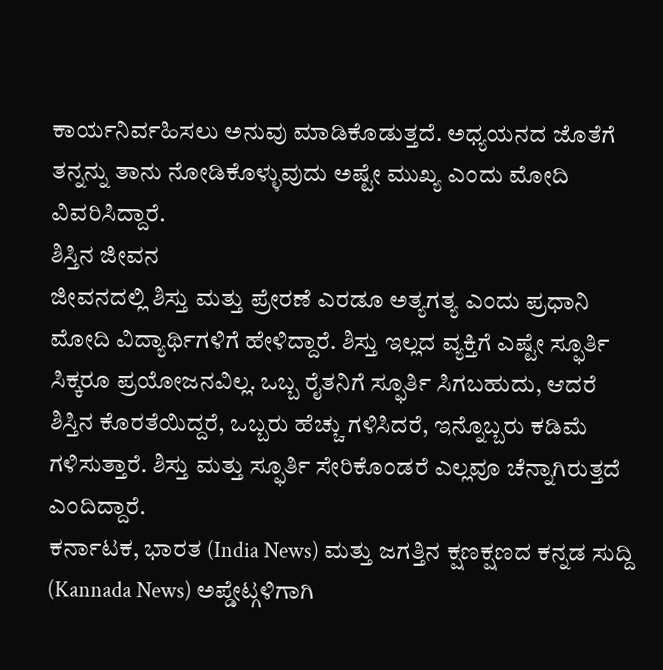ಕಾರ್ಯನಿರ್ವಹಿಸಲು ಅನುವು ಮಾಡಿಕೊಡುತ್ತದೆ. ಅಧ್ಯಯನದ ಜೊತೆಗೆ ತನ್ನನ್ನು ತಾನು ನೋಡಿಕೊಳ್ಳುವುದು ಅಷ್ಟೇ ಮುಖ್ಯ ಎಂದು ಮೋದಿ ವಿವರಿಸಿದ್ದಾರೆ.
ಶಿಸ್ತಿನ ಜೀವನ
ಜೀವನದಲ್ಲಿ ಶಿಸ್ತು ಮತ್ತು ಪ್ರೇರಣೆ ಎರಡೂ ಅತ್ಯಗತ್ಯ ಎಂದು ಪ್ರಧಾನಿ ಮೋದಿ ವಿದ್ಯಾರ್ಥಿಗಳಿಗೆ ಹೇಳಿದ್ದಾರೆ. ಶಿಸ್ತು ಇಲ್ಲದ ವ್ಯಕ್ತಿಗೆ ಎಷ್ಟೇ ಸ್ಫೂರ್ತಿ ಸಿಕ್ಕರೂ ಪ್ರಯೋಜನವಿಲ್ಲ. ಒಬ್ಬ ರೈತನಿಗೆ ಸ್ಫೂರ್ತಿ ಸಿಗಬಹುದು, ಆದರೆ ಶಿಸ್ತಿನ ಕೊರತೆಯಿದ್ದರೆ, ಒಬ್ಬರು ಹೆಚ್ಚು ಗಳಿಸಿದರೆ, ಇನ್ನೊಬ್ಬರು ಕಡಿಮೆ ಗಳಿಸುತ್ತಾರೆ. ಶಿಸ್ತು ಮತ್ತು ಸ್ಫೂರ್ತಿ ಸೇರಿಕೊಂಡರೆ ಎಲ್ಲವೂ ಚೆನ್ನಾಗಿರುತ್ತದೆ ಎಂದಿದ್ದಾರೆ.
ಕರ್ನಾಟಕ, ಭಾರತ (India News) ಮತ್ತು ಜಗತ್ತಿನ ಕ್ಷಣಕ್ಷಣದ ಕನ್ನಡ ಸುದ್ದಿ (Kannada News) ಅಪ್ಡೇಟ್ಗಳಿಗಾಗಿ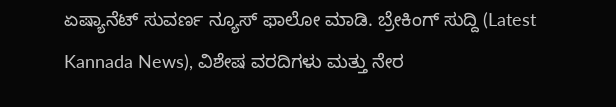ಏಷ್ಯಾನೆಟ್ ಸುವರ್ಣ ನ್ಯೂಸ್ ಫಾಲೋ ಮಾಡಿ. ಬ್ರೇಕಿಂಗ್ ಸುದ್ದಿ (Latest Kannada News), ವಿಶೇಷ ವರದಿಗಳು ಮತ್ತು ನೇರ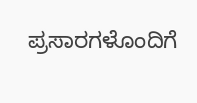ಪ್ರಸಾರಗಳೊಂದಿಗೆ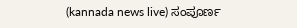(kannada news live) ಸಂಪೂರ್ಣ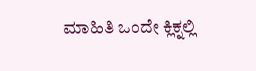ಮಾಹಿತಿ ಒಂದೇ ಕ್ಲಿಕ್ನಲ್ಲಿ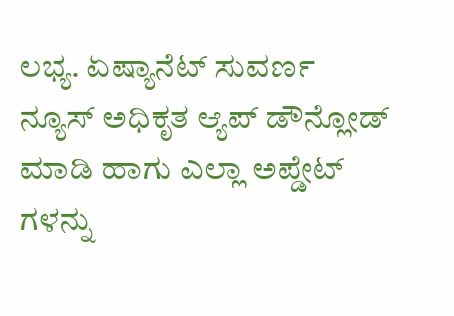ಲಭ್ಯ. ಏಷ್ಯಾನೆಟ್ ಸುವರ್ಣ ನ್ಯೂಸ್ ಅಧಿಕೃತ ಆ್ಯಪ್ ಡೌನ್ಲೋಡ್ ಮಾಡಿ ಹಾಗು ಎಲ್ಲಾ ಅಪ್ಡೇಟ್ ಗಳನ್ನು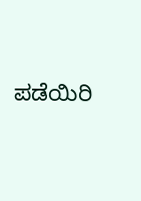ಪಡೆಯಿರಿ